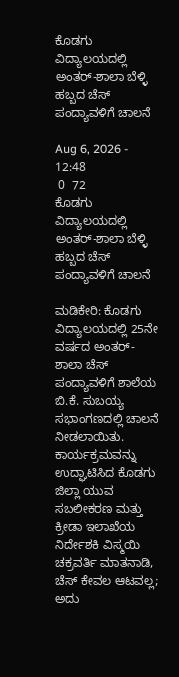ಕೊಡಗು ವಿದ್ಯಾಲಯದಲ್ಲಿ ಅಂತರ್-ಶಾಲಾ ಬೆಳ್ಳಿ ಹಬ್ಬದ ಚೆಸ್ ಪಂದ್ಯಾವಳಿಗೆ ಚಾಲನೆ

Aug 6, 2026 - 12:48
 0  72
ಕೊಡಗು ವಿದ್ಯಾಲಯದಲ್ಲಿ ಅಂತರ್-ಶಾಲಾ ಬೆಳ್ಳಿ ಹಬ್ಬದ ಚೆಸ್ ಪಂದ್ಯಾವಳಿಗೆ ಚಾಲನೆ

ಮಡಿಕೇರಿ: ಕೊಡಗು ವಿದ್ಯಾಲಯದಲ್ಲಿ 25ನೇ ವರ್ಷದ ಅಂತರ್-ಶಾಲಾ ಚೆಸ್ ಪಂದ್ಯಾವಳಿಗೆ ಶಾಲೆಯ ಬಿ.ಕೆ. ಸುಬಯ್ಯ ಸಭಾಂಗಣದಲ್ಲಿ ಚಾಲನೆ ನೀಡಲಾಯಿತು. ಕಾರ್ಯಕ್ರಮವನ್ನು ಉದ್ಘಾಟಿಸಿದ ಕೊಡಗು ಜಿಲ್ಲಾ ಯುವ ಸಬಲೀಕರಣ ಮತ್ತು ಕ್ರೀಡಾ ಇಲಾಖೆಯ ನಿರ್ದೇಶಕಿ ವಿಸ್ಮಯಿ ಚಕ್ರವರ್ತಿ ಮಾತನಾಡಿ, ಚೆಸ್ ಕೇವಲ ಆಟವಲ್ಲ; ಅದು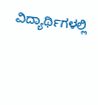ವಿದ್ಯಾರ್ಥಿಗಳಲ್ಲಿ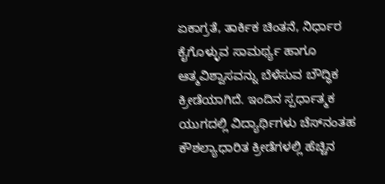ಏಕಾಗ್ರತೆ, ತಾರ್ಕಿಕ ಚಿಂತನೆ, ನಿರ್ಧಾರ ಕೈಗೊಳ್ಳುವ ಸಾಮರ್ಥ್ಯ ಹಾಗೂ ಆತ್ಮವಿಶ್ವಾಸವನ್ನು ಬೆಳೆಸುವ ಬೌದ್ಧಿಕ ಕ್ರೀಡೆಯಾಗಿದೆ. ಇಂದಿನ ಸ್ಪರ್ಧಾತ್ಮಕ ಯುಗದಲ್ಲಿ ವಿದ್ಯಾರ್ಥಿಗಳು ಚೆಸ್‌ನಂತಹ ಕೌಶಲ್ಯಾಧಾರಿತ ಕ್ರೀಡೆಗಳಲ್ಲಿ ಹೆಚ್ಚಿನ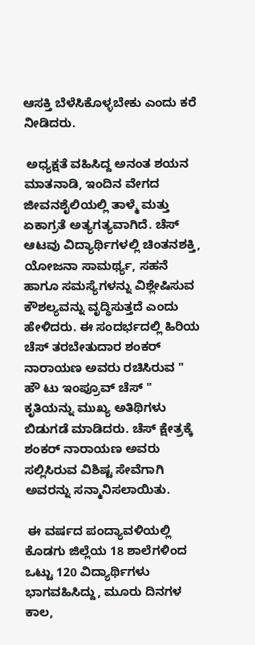ಆಸಕ್ತಿ ಬೆಳೆಸಿಕೊಳ್ಳಬೇಕು ಎಂದು ಕರೆ ನೀಡಿದರು.

 ಅಧ್ಯಕ್ಷತೆ ವಹಿಸಿದ್ದ ಅನಂತ ಶಯನ ಮಾತನಾಡಿ, ಇಂದಿನ ವೇಗದ ಜೀವನಶೈಲಿಯಲ್ಲಿ ತಾಳ್ಮೆ ಮತ್ತು ಏಕಾಗ್ರತೆ ಅತ್ಯಗತ್ಯವಾಗಿದೆ. ಚೆಸ್ ಆಟವು ವಿದ್ಯಾರ್ಥಿಗಳಲ್ಲಿ ಚಿಂತನಶಕ್ತಿ, ಯೋಜನಾ ಸಾಮರ್ಥ್ಯ, ಸಹನೆ ಹಾಗೂ ಸಮಸ್ಯೆಗಳನ್ನು ವಿಶ್ಲೇಷಿಸುವ ಕೌಶಲ್ಯವನ್ನು ವೃದ್ಧಿಸುತ್ತದೆ ಎಂದು ಹೇಳಿದರು. ಈ ಸಂದರ್ಭದಲ್ಲಿ ಹಿರಿಯ ಚೆಸ್ ತರಬೇತುದಾರ ಶಂಕರ್ ನಾರಾಯಣ ಅವರು ರಚಿಸಿರುವ " ಹೌ ಟು ಇಂಪ್ರೂವ್ ಚೆಸ್ " ಕೃತಿಯನ್ನು ಮುಖ್ಯ ಅತಿಥಿಗಳು ಬಿಡುಗಡೆ ಮಾಡಿದರು. ಚೆಸ್ ಕ್ಷೇತ್ರಕ್ಕೆ ಶಂಕರ್ ನಾರಾಯಣ ಅವರು ಸಲ್ಲಿಸಿರುವ ವಿಶಿಷ್ಟ ಸೇವೆಗಾಗಿ ಅವರನ್ನು ಸನ್ಮಾನಿಸಲಾಯಿತು.

 ಈ ವರ್ಷದ ಪಂದ್ಯಾವಳಿಯಲ್ಲಿ ಕೊಡಗು ಜಿಲ್ಲೆಯ 18 ಶಾಲೆಗಳಿಂದ ಒಟ್ಟು 120 ವಿದ್ಯಾರ್ಥಿಗಳು ಭಾಗವಹಿಸಿದ್ದು, ಮೂರು ದಿನಗಳ ಕಾಲ,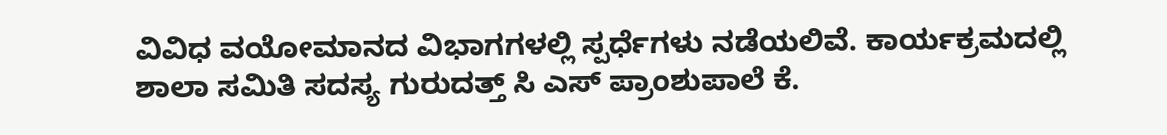ವಿವಿಧ ವಯೋಮಾನದ ವಿಭಾಗಗಳಲ್ಲಿ ಸ್ಪರ್ಧೆಗಳು ನಡೆಯಲಿವೆ. ಕಾರ್ಯಕ್ರಮದಲ್ಲಿ ಶಾಲಾ ಸಮಿತಿ ಸದಸ್ಯ ಗುರುದತ್ತ್ ಸಿ ಎಸ್ ಪ್ರಾಂಶುಪಾಲೆ ಕೆ.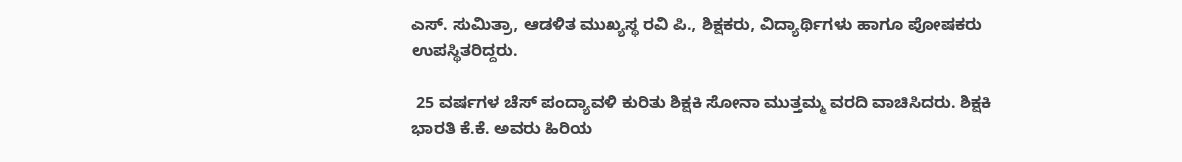ಎಸ್. ಸುಮಿತ್ರಾ, ಆಡಳಿತ ಮುಖ್ಯಸ್ಥ ರವಿ ಪಿ., ಶಿಕ್ಷಕರು, ವಿದ್ಯಾರ್ಥಿಗಳು ಹಾಗೂ ಪೋಷಕರು ಉಪಸ್ಥಿತರಿದ್ದರು.

 25 ವರ್ಷಗಳ ಚೆಸ್ ಪಂದ್ಯಾವಳಿ ಕುರಿತು ಶಿಕ್ಷಕಿ ಸೋನಾ ಮುತ್ತಮ್ಮ ವರದಿ ವಾಚಿಸಿದರು. ಶಿಕ್ಷಕಿ ಭಾರತಿ ಕೆ.ಕೆ. ಅವರು ಹಿರಿಯ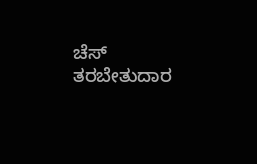ಚೆಸ್ ತರಬೇತುದಾರ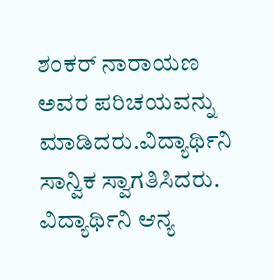ಶಂಕರ್ ನಾರಾಯಣ ಅವರ ಪರಿಚಯವನ್ನು ಮಾಡಿದರು.ವಿದ್ಯಾರ್ಥಿನಿ ಸಾನ್ವಿಕ ಸ್ವಾಗತಿಸಿದರು. ವಿದ್ಯಾರ್ಥಿನಿ ಆನ್ಯ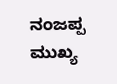ನಂಜಪ್ಪ ಮುಖ್ಯ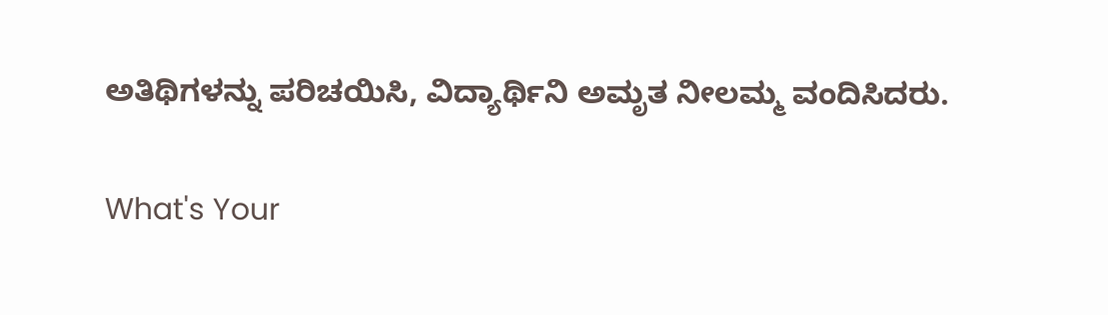ಅತಿಥಿಗಳನ್ನು ಪರಿಚಯಿಸಿ, ವಿದ್ಯಾರ್ಥಿನಿ ಅಮೃತ ನೀಲಮ್ಮ ವಂದಿಸಿದರು.

What's Your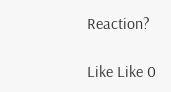Reaction?

Like Like 0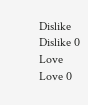Dislike Dislike 0
Love Love 0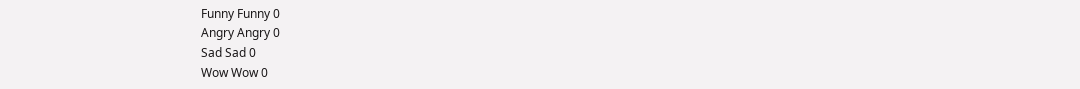Funny Funny 0
Angry Angry 0
Sad Sad 0
Wow Wow 0